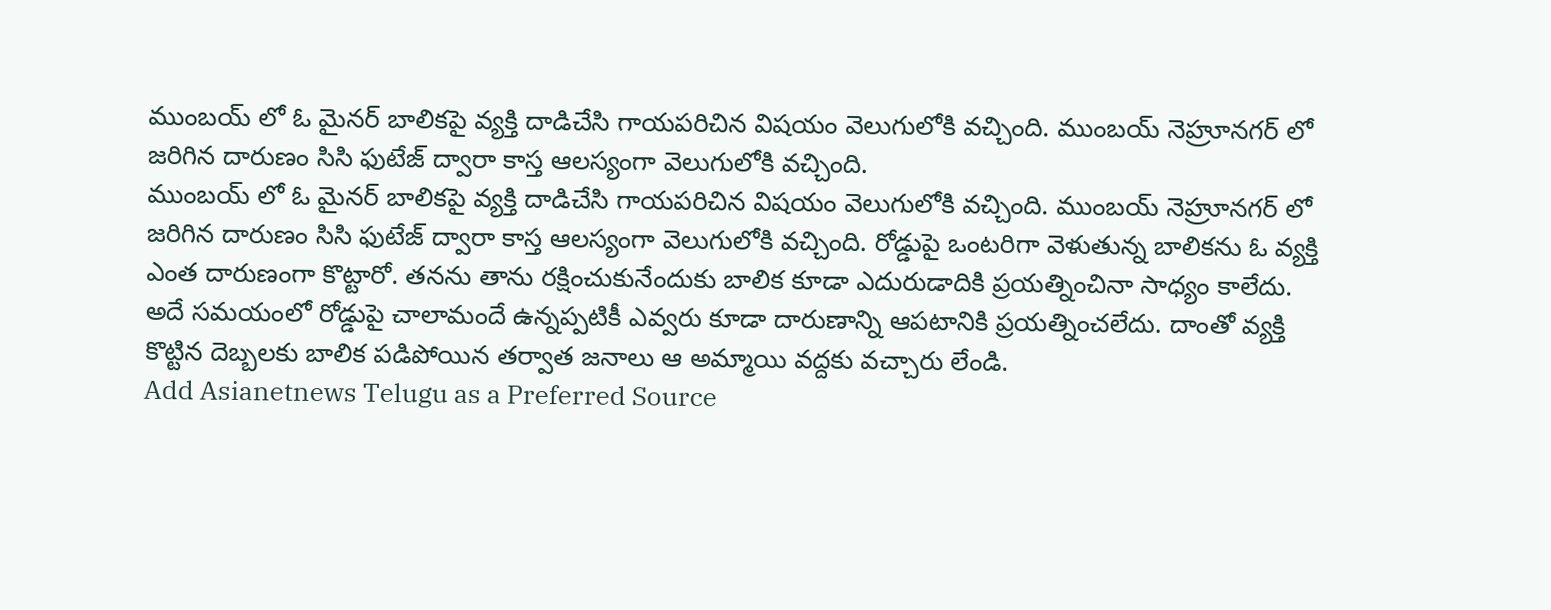ముంబయ్ లో ఓ మైనర్ బాలికపై వ్యక్తి దాడిచేసి గాయపరిచిన విషయం వెలుగులోకి వచ్చింది. ముంబయ్ నెహ్రూనగర్ లో జరిగిన దారుణం సిసి ఫుటేజ్ ద్వారా కాస్త ఆలస్యంగా వెలుగులోకి వచ్చింది.
ముంబయ్ లో ఓ మైనర్ బాలికపై వ్యక్తి దాడిచేసి గాయపరిచిన విషయం వెలుగులోకి వచ్చింది. ముంబయ్ నెహ్రూనగర్ లో జరిగిన దారుణం సిసి ఫుటేజ్ ద్వారా కాస్త ఆలస్యంగా వెలుగులోకి వచ్చింది. రోడ్డుపై ఒంటరిగా వెళుతున్న బాలికను ఓ వ్యక్తి ఎంత దారుణంగా కొట్టారో. తనను తాను రక్షించుకునేందుకు బాలిక కూడా ఎదురుడాదికి ప్రయత్నించినా సాధ్యం కాలేదు. అదే సమయంలో రోడ్డుపై చాలామందే ఉన్నప్పటికీ ఎవ్వరు కూడా దారుణాన్ని ఆపటానికి ప్రయత్నించలేదు. దాంతో వ్యక్తి కొట్టిన దెబ్బలకు బాలిక పడిపోయిన తర్వాత జనాలు ఆ అమ్మాయి వద్దకు వచ్చారు లేండి.
Add Asianetnews Telugu as a Preferred Source